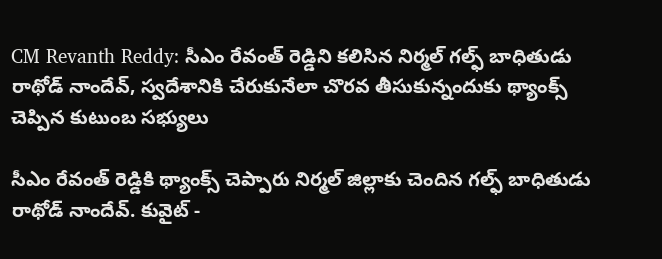CM Revanth Reddy: సీఎం రేవంత్ రెడ్డిని కలిసిన నిర్మల్ గల్ఫ్ బాధితుడు రాథోడ్ నాందేవ్, స్వదేశానికి చేరుకునేలా చొరవ తీసుకున్నందుకు థ్యాంక్స్ చెప్పిన కుటుంబ సభ్యులు

సీఎం రేవంత్ రెడ్డికి థ్యాంక్స్ చెప్పారు నిర్మల్ జిల్లాకు చెందిన గల్ఫ్ బాధితుడు రాథోడ్ నాందేవ్. కువైట్ -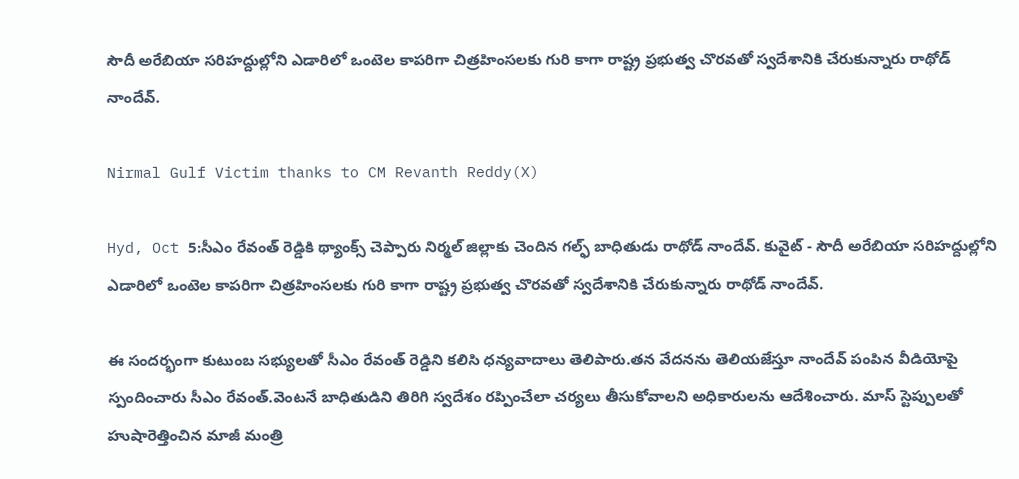సౌదీ అరేబియా సరిహద్దుల్లోని ఎడారిలో ఒంటెల కాపరిగా చిత్రహింసలకు గురి కాగా రాష్ట్ర ప్రభుత్వ చొరవతో స్వదేశానికి చేరుకున్నారు రాథోడ్ నాందేవ్.

Nirmal Gulf Victim thanks to CM Revanth Reddy(X)

Hyd, Oct 5:సీఎం రేవంత్ రెడ్డికి థ్యాంక్స్ చెప్పారు నిర్మల్ జిల్లాకు చెందిన గల్ఫ్ బాధితుడు రాథోడ్ నాందేవ్. కువైట్ - సౌదీ అరేబియా సరిహద్దుల్లోని ఎడారిలో ఒంటెల కాపరిగా చిత్రహింసలకు గురి కాగా రాష్ట్ర ప్రభుత్వ చొరవతో స్వదేశానికి చేరుకున్నారు రాథోడ్ నాందేవ్.

ఈ సందర్భంగా కుటుంబ సభ్యులతో సీఎం రేవంత్ రెడ్డిని కలిసి ధన్యవాదాలు తెలిపారు.తన వేదనను తెలియజేస్తూ నాందేవ్ పంపిన వీడియోపై స్పందించారు సీఎం రేవంత్.వెంటనే బాధితుడిని తిరిగి స్వదేశం రప్పించేలా చర్యలు తీసుకోవాలని అధికారులను ఆదేశించారు. మాస్ స్టెప్పులతో హుషారెత్తించిన మాజీ మంత్రి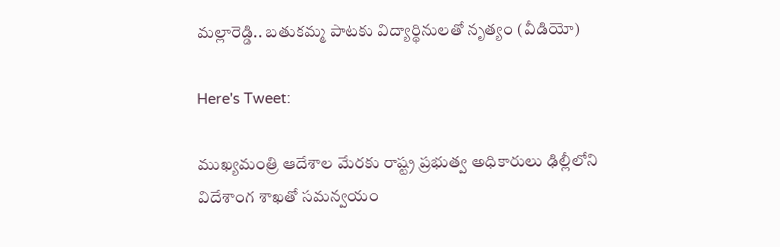మల్లారెడ్డి.. బతుకమ్మ పాటకు విద్యార్థినులతో నృత్యం (వీడియో)

Here's Tweet:

ముఖ్యమంత్రి ఆదేశాల మేరకు రాష్ట్ర ప్రభుత్వ అధికారులు ఢిల్లీలోని విదేశాంగ శాఖతో సమన్వయం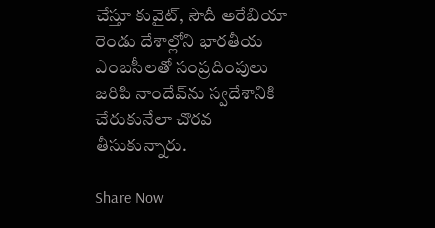చేస్తూ కువైట్, సౌదీ అరేబియా రెండు దేశాల్లోని భారతీయ ఎంబసీలతో సంప్రదింపులు జరిపి నాందేవ్‌ను స్వదేశానికి చేరుకునేలా చొరవ తీసుకున్నారు.

Share Now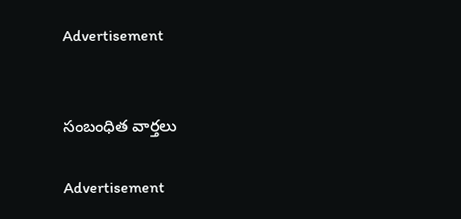Advertisement


సంబంధిత వార్తలు

Advertisement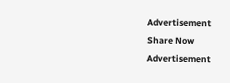Advertisement
Share Now
Advertisement